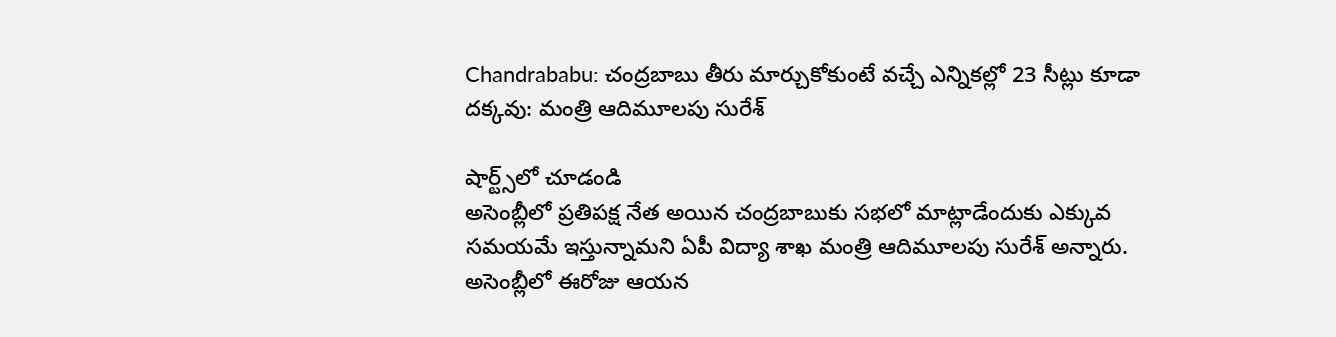Chandrababu: చంద్రబాబు తీరు మార్చుకోకుంటే వచ్చే ఎన్నికల్లో 23 సీట్లు కూడా దక్కవు: మంత్రి ఆదిమూలపు సురేశ్

షార్ట్స్‌లో చూడండి
అసెంబ్లీలో ప్రతిపక్ష నేత అయిన చంద్రబాబుకు సభలో మాట్లాడేందుకు ఎక్కువ సమయమే ఇస్తున్నామని ఏపీ విద్యా శాఖ మంత్రి ఆదిమూలపు సురేశ్ అన్నారు. అసెంబ్లీలో ఈరోజు ఆయన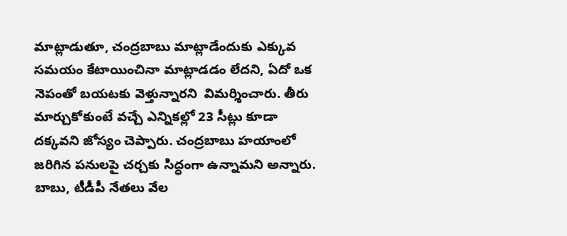మాట్లాడుతూ, చంద్రబాబు మాట్లాడేందుకు ఎక్కువ సమయం కేటాయించినా మాట్లాడడం లేదని, ఏదో ఒక నెపంతో బయటకు వెళ్తున్నారని  విమర్శించారు. తీరు మార్చుకోకుంటే వచ్చే ఎన్నికల్లో 23 సీట్లు కూడా దక్కవని జోస్యం చెప్పారు. చంద్రబాబు హయాంలో జరిగిన పనులపై చర్చకు సిద్ధంగా ఉన్నామని అన్నారు. బాబు, టీడీపీ నేతలు వేల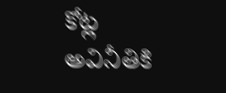కోట్ల అవినీతికి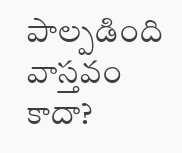పాల్పడింది వాస్తవం కాదా?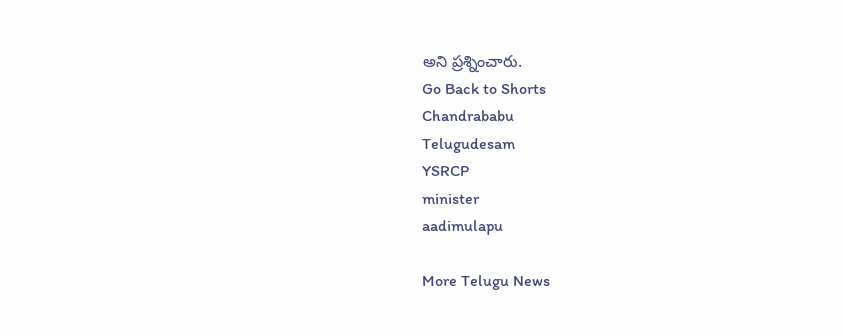అని ప్రశ్నించారు.
Go Back to Shorts
Chandrababu
Telugudesam
YSRCP
minister
aadimulapu

More Telugu News